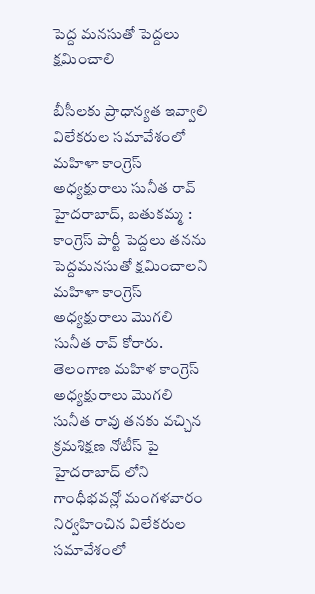పెద్ద మనసుతో పెద్దలు క్షమించాలి

బీసీలకు ప్రాధాన్యత ఇవ్వాలి విలేకరుల సమావేశంలో మహిళా కాంగ్రెస్ అధ్యక్షురాలు సునీత రావ్   హైదరాబాద్, బతుకమ్మ : కాంగ్రెస్ పార్టీ పెద్దలు తనను పెద్దమనసుతో క్షమించాలని మహిళా కాంగ్రెస్ అధ్యక్షురాలు మొగలి సునీత రావ్ కోరారు. తెలంగాణ మహిళ కాంగ్రెస్ అధ్యక్షురాలు మొగలి సునీత రావు తనకు వచ్చిన క్రమశిక్షణ నోటీస్ పై హైదరాబాద్ లోని గాంధీభవన్లో మంగళవారం నిర్వహించిన విలేకరుల సమావేశంలో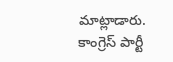మాట్లాడారు. కాంగ్రెస్ పార్టీ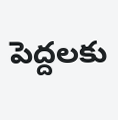పెద్దలకు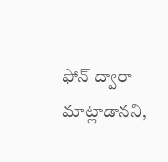ఫోన్ ద్వారా మాట్లాడానని,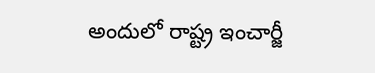అందులో రాష్ట్ర ఇంచార్జీ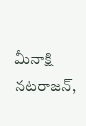మీనాక్షి నటరాజన్,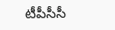టీపీసీసీ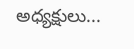అధ్యక్షులు...